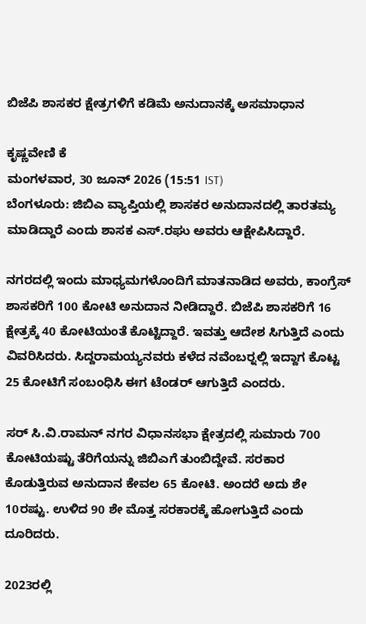ಬಿಜೆಪಿ ಶಾಸಕರ ಕ್ಷೇತ್ರಗಳಿಗೆ ಕಡಿಮೆ ಅನುದಾನಕ್ಕೆ ಅಸಮಾಧಾನ

ಕೃಷ್ಣವೇಣಿ ಕೆ
ಮಂಗಳವಾರ, 30 ಜೂನ್ 2026 (15:51 IST)
ಬೆಂಗಳೂರು: ಜಿಬಿಎ ವ್ಯಾಪ್ತಿಯಲ್ಲಿ ಶಾಸಕರ ಅನುದಾನದಲ್ಲಿ ತಾರತಮ್ಯ ಮಾಡಿದ್ದಾರೆ ಎಂದು ಶಾಸಕ ಎಸ್.ರಘು ಅವರು ಆಕ್ಷೇಪಿಸಿದ್ದಾರೆ.

ನಗರದಲ್ಲಿ ಇಂದು ಮಾಧ್ಯಮಗಳೊಂದಿಗೆ ಮಾತನಾಡಿದ ಅವರು, ಕಾಂಗ್ರೆಸ್ ಶಾಸಕರಿಗೆ 100 ಕೋಟಿ ಅನುದಾನ ನೀಡಿದ್ದಾರೆ. ಬಿಜೆಪಿ ಶಾಸಕರಿಗೆ 16 ಕ್ಷೇತ್ರಕ್ಕೆ 40 ಕೋಟಿಯಂತೆ ಕೊಟ್ಟಿದ್ದಾರೆ. ಇವತ್ತು ಆದೇಶ ಸಿಗುತ್ತಿದೆ ಎಂದು ವಿವರಿಸಿದರು. ಸಿದ್ದರಾಮಯ್ಯನವರು ಕಳೆದ ನವೆಂಬರ್‍ನಲ್ಲಿ ಇದ್ದಾಗ ಕೊಟ್ಟ 25 ಕೋಟಿಗೆ ಸಂಬಂಧಿಸಿ ಈಗ ಟೆಂಡರ್ ಆಗುತ್ತಿದೆ ಎಂದರು.

ಸರ್ ಸಿ.ವಿ.ರಾಮನ್ ನಗರ ವಿಧಾನಸಭಾ ಕ್ಷೇತ್ರದಲ್ಲಿ ಸುಮಾರು 700 ಕೋಟಿಯಷ್ಟು ತೆರಿಗೆಯನ್ನು ಜಿಬಿಎಗೆ ತುಂಬಿದ್ದೇವೆ. ಸರಕಾರ ಕೊಡುತ್ತಿರುವ ಅನುದಾನ ಕೇವಲ 65 ಕೋಟಿ. ಅಂದರೆ ಅದು ಶೇ 10ರಷ್ಟು. ಉಳಿದ 90 ಶೇ ಮೊತ್ತ ಸರಕಾರಕ್ಕೆ ಹೋಗುತ್ತಿದೆ ಎಂದು ದೂರಿದರು.

2023ರಲ್ಲಿ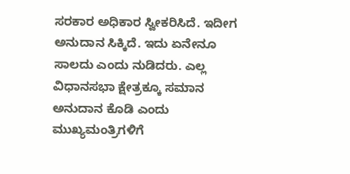ಸರಕಾರ ಅಧಿಕಾರ ಸ್ವೀಕರಿಸಿದೆ. ಇದೀಗ ಅನುದಾನ ಸಿಕ್ಕಿದೆ. ಇದು ಏನೇನೂ ಸಾಲದು ಎಂದು ನುಡಿದರು. ಎಲ್ಲ ವಿಧಾನಸಭಾ ಕ್ಷೇತ್ರಕ್ಕೂ ಸಮಾನ ಅನುದಾನ ಕೊಡಿ ಎಂದು ಮುಖ್ಯಮಂತ್ರಿಗಳಿಗೆ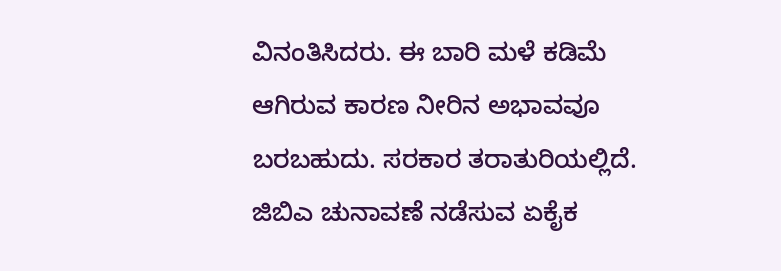ವಿನಂತಿಸಿದರು. ಈ ಬಾರಿ ಮಳೆ ಕಡಿಮೆ ಆಗಿರುವ ಕಾರಣ ನೀರಿನ ಅಭಾವವೂ ಬರಬಹುದು. ಸರಕಾರ ತರಾತುರಿಯಲ್ಲಿದೆ. ಜಿಬಿಎ ಚುನಾವಣೆ ನಡೆಸುವ ಏಕೈಕ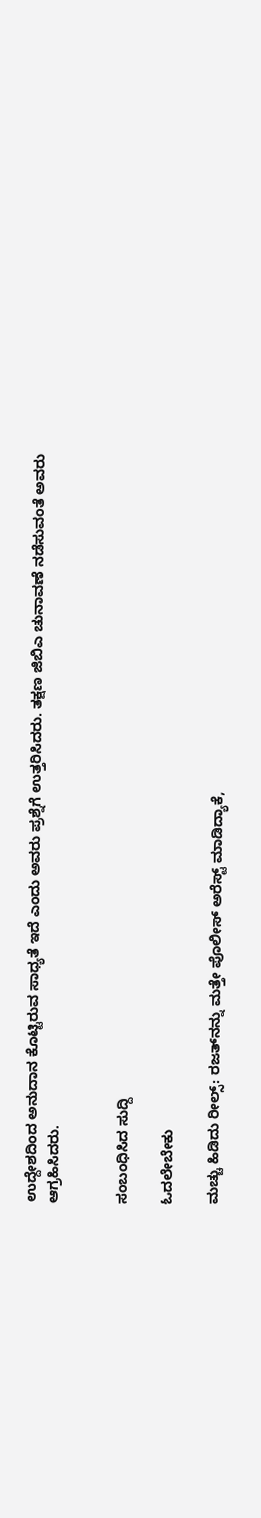ಉದ್ದೇಶದಿಂದ ಅನುದಾನ ಕೊಟ್ಟಿರುವ ಸಾಧ್ಯತೆ ಇದೆ ಎಂದು ಅವರು ಪ್ರಶ್ನೆಗೆ ಉತ್ತರಿಸಿದರು. ತಕ್ಷಣ ಜಿಬಿಎ ಚುನಾವಣೆ ನಡೆಸುವಂತೆ ಅವರು ಆಗ್ರಹಿಸಿದರು.


ಸಂಬಂಧಿಸಿದ ಸುದ್ದಿ

ಓದಲೇಬೇಕು

ಮಚ್ಚು ಹಿಡಿದು ರೀಲ್ಸ್‌: ರಜತ್‌ನನ್ನು ಮತ್ತೇ ಪೊಲೀಸ್ ಅರೆಸ್ಟ್ ಮಾಡಿದ್ಯಾಕೆ,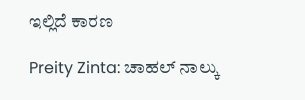ಇಲ್ಲಿದೆ ಕಾರಣ

Preity Zinta: ಚಾಹಲ್ ನಾಲ್ಕು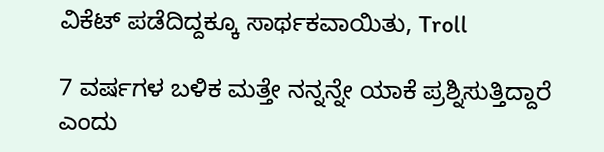ವಿಕೆಟ್ ಪಡೆದಿದ್ದಕ್ಕೂ ಸಾರ್ಥಕವಾಯಿತು, Troll

7 ವರ್ಷಗಳ ಬಳಿಕ ಮತ್ತೇ ನನ್ನನ್ನೇ ಯಾಕೆ ಪ್ರಶ್ನಿಸುತ್ತಿದ್ದಾರೆ ಎಂದು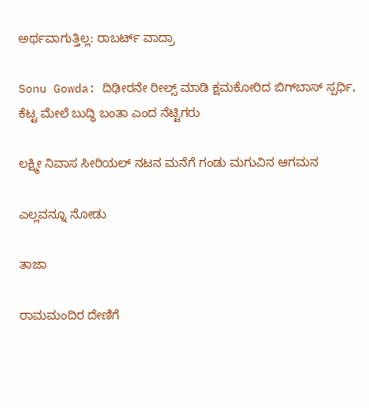ಅರ್ಥವಾಗುತ್ತಿಲ್ಲ: ರಾಬರ್ಟ್‌ ವಾದ್ರಾ

Sonu Gowda: ದಿಢೀರನೇ ರೀಲ್ಸ್ ಮಾಡಿ ಕ್ಷಮಕೋರಿದ ಬಿಗ್‌ಬಾಸ್‌ ಸ್ಪರ್ಧಿ, ಕೆಟ್ಟ ಮೇಲೆ ಬುದ್ಧಿ ಬಂತಾ ಎಂದ ನೆಟ್ಟಿಗರು

ಲಕ್ಷ್ಮೀ ನಿವಾಸ ಸೀರಿಯಲ್ ನಟನ ಮನೆಗೆ ಗಂಡು ಮಗುವಿನ ಆಗಮನ

ಎಲ್ಲವನ್ನೂ ನೋಡು

ತಾಜಾ

ರಾಮಮಂದಿರ ದೇಣಿಗೆ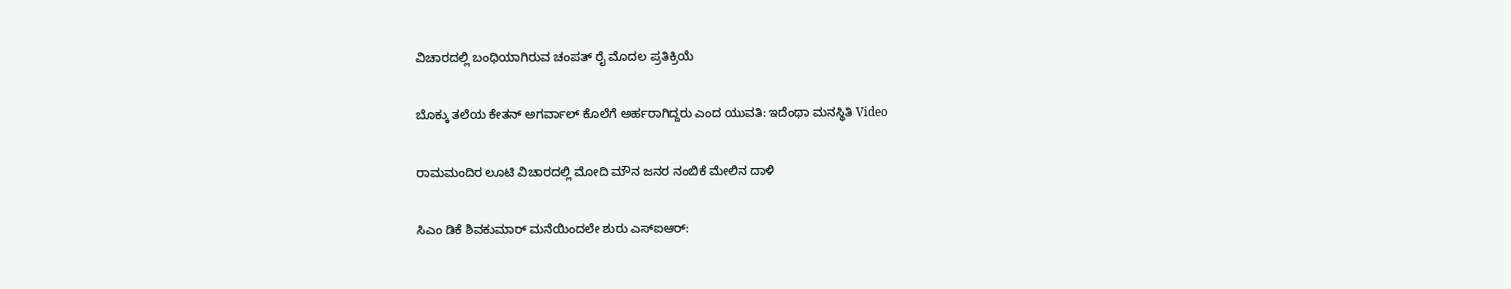ವಿಚಾರದಲ್ಲಿ ಬಂಧಿಯಾಗಿರುವ ಚಂಪತ್ ರೈ ಮೊದಲ ಪ್ರತಿಕ್ರಿಯೆ

ಬೊಕ್ಕು ತಲೆಯ ಕೇತನ್ ಅಗರ್ವಾಲ್ ಕೊಲೆಗೆ ಅರ್ಹರಾಗಿದ್ದರು ಎಂದ ಯುವತಿ: ಇದೆಂಥಾ ಮನಸ್ಥಿತಿ Video

ರಾಮಮಂದಿರ ಲೂಟಿ ವಿಚಾರದಲ್ಲಿ ಮೋದಿ ಮೌನ ಜನರ ನಂಬಿಕೆ ಮೇಲಿನ ದಾಳಿ

ಸಿಎಂ ಡಿಕೆ ಶಿವಕುಮಾರ್ ಮನೆಯಿಂದಲೇ ಶುರು ಎಸ್ಐಆರ್: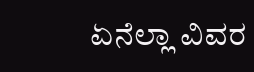ಏನೆಲ್ಲಾ ವಿವರ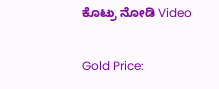ಕೊಟ್ರು ನೋಡಿ Video

Gold Price: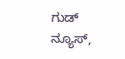ಗುಡ್ ನ್ಯೂಸ್,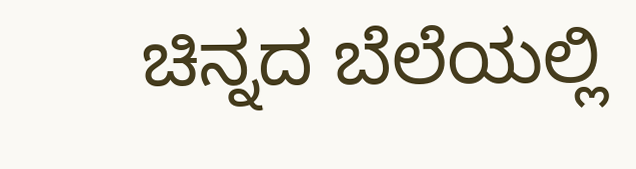ಚಿನ್ನದ ಬೆಲೆಯಲ್ಲಿ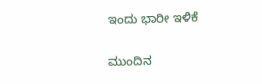ಇಂದು ಭಾರೀ ಇಳಿಕೆ

ಮುಂದಿನ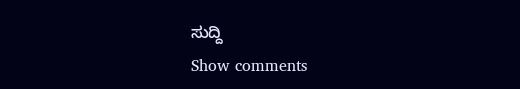ಸುದ್ದಿ
Show comments